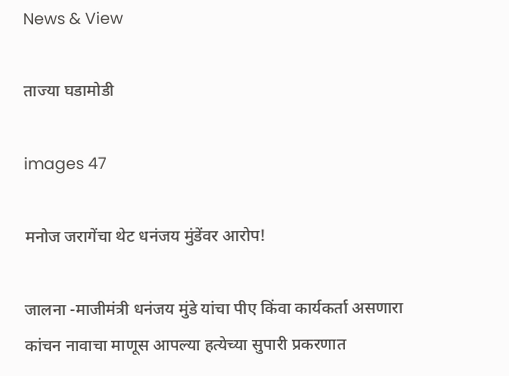News & View

ताज्या घडामोडी

images 47

मनोज जरागेंचा थेट धनंजय मुंडेंवर आरोप!

जालना -माजीमंत्री धनंजय मुंडे यांचा पीए किंवा कार्यकर्ता असणारा कांचन नावाचा माणूस आपल्या हत्येच्या सुपारी प्रकरणात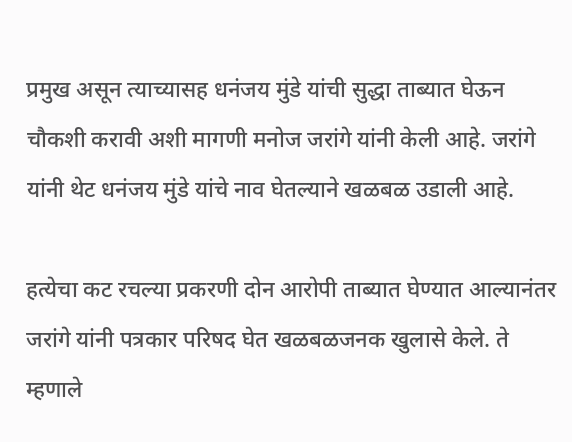प्रमुख असून त्याच्यासह धनंजय मुंडे यांची सुद्धा ताब्यात घेऊन चौकशी करावी अशी मागणी मनोज जरांगे यांनी केली आहे. जरांगे यांनी थेट धनंजय मुंडे यांचे नाव घेतल्याने खळबळ उडाली आहे.

हत्येचा कट रचल्या प्रकरणी दोन आरोपी ताब्यात घेण्यात आल्यानंतर जरांगे यांनी पत्रकार परिषद घेत खळबळजनक खुलासे केले. ते म्हणाले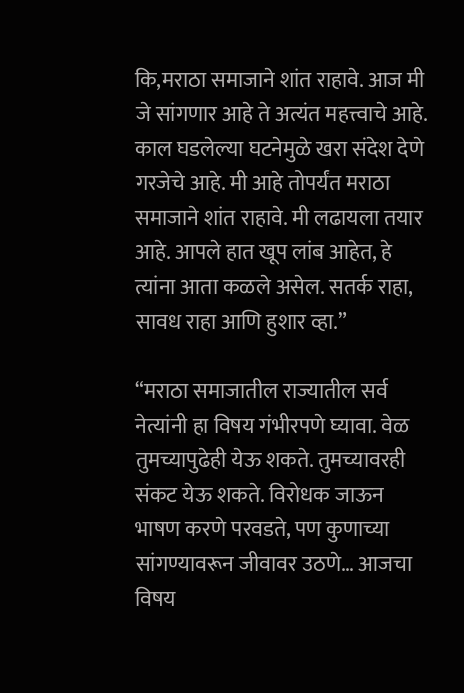कि,मराठा समाजाने शांत राहावे. आज मी जे सांगणार आहे ते अत्यंत महत्त्वाचे आहे. काल घडलेल्या घटनेमुळे खरा संदेश देणे गरजेचे आहे. मी आहे तोपर्यंत मराठा समाजाने शांत राहावे. मी लढायला तयार आहे. आपले हात खूप लांब आहेत, हे त्यांना आता कळले असेल. सतर्क राहा, सावध राहा आणि हुशार व्हा.”

“मराठा समाजातील राज्यातील सर्व नेत्यांनी हा विषय गंभीरपणे घ्यावा. वेळ तुमच्यापुढेही येऊ शकते. तुमच्यावरही संकट येऊ शकते. विरोधक जाऊन भाषण करणे परवडते, पण कुणाच्या सांगण्यावरून जीवावर उठणे… आजचा विषय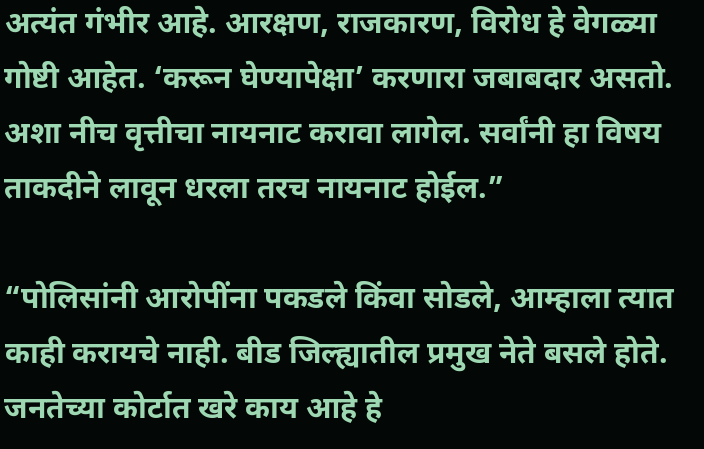अत्यंत गंभीर आहे. आरक्षण, राजकारण, विरोध हे वेगळ्या गोष्टी आहेत. ‘करून घेण्यापेक्षा’ करणारा जबाबदार असतो. अशा नीच वृत्तीचा नायनाट करावा लागेल. सर्वांनी हा विषय ताकदीने लावून धरला तरच नायनाट होईल.”

“पोलिसांनी आरोपींना पकडले किंवा सोडले, आम्हाला त्यात काही करायचे नाही. बीड जिल्ह्यातील प्रमुख नेते बसले होते. जनतेच्या कोर्टात खरे काय आहे हे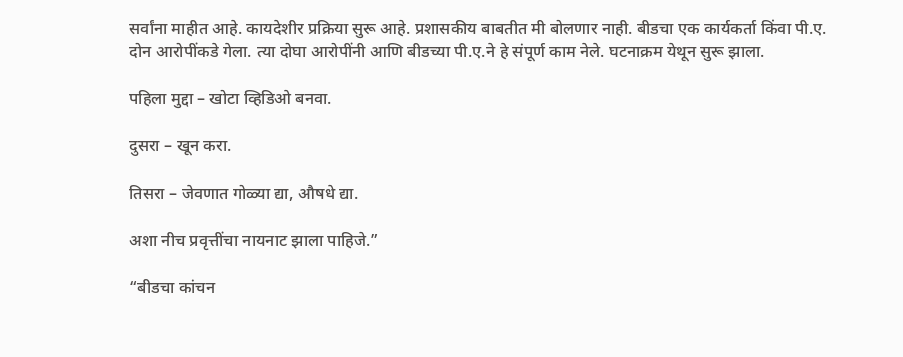सर्वांना माहीत आहे. कायदेशीर प्रक्रिया सुरू आहे. प्रशासकीय बाबतीत मी बोलणार नाही. बीडचा एक कार्यकर्ता किंवा पी.ए. दोन आरोपींकडे गेला. त्या दोघा आरोपींनी आणि बीडच्या पी.ए.ने हे संपूर्ण काम नेले. घटनाक्रम येथून सुरू झाला.

पहिला मुद्दा – खोटा व्हिडिओ बनवा.

दुसरा – खून करा.

तिसरा – जेवणात गोळ्या द्या, औषधे द्या.

अशा नीच प्रवृत्तींचा नायनाट झाला पाहिजे.”

“बीडचा कांचन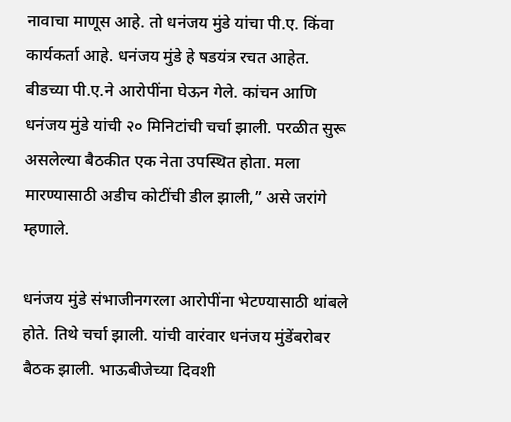नावाचा माणूस आहे. तो धनंजय मुंडे यांचा पी.ए. किंवा कार्यकर्ता आहे. धनंजय मुंडे हे षडयंत्र रचत आहेत. बीडच्या पी.ए.ने आरोपींना घेऊन गेले. कांचन आणि धनंजय मुंडे यांची २० मिनिटांची चर्चा झाली. परळीत सुरू असलेल्या बैठकीत एक नेता उपस्थित होता. मला मारण्यासाठी अडीच कोटींची डील झाली,” असे जरांगे म्हणाले.

धनंजय मुंडे संभाजीनगरला आरोपींना भेटण्यासाठी थांबले होते. तिथे चर्चा झाली. यांची वारंवार धनंजय मुंडेंबरोबर बैठक झाली. भाऊबीजेच्या दिवशी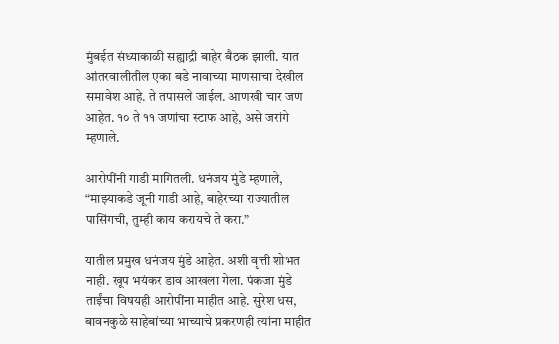मुंबईत संध्याकाळी सह्याद्री बाहेर बैठक झाली. यात आंतरवालीतील एका बडे नावाच्या माणसाचा देखील समावेश आहे. ते तपासले जाईल. आणखी चार जण आहेत. १० ते ११ जणांचा स्टाफ आहे, असे जरांगे म्हणाले.

आरोपींनी गाडी मागितली. धनंजय मुंडे म्हणाले, “माझ्याकडे जूनी गाडी आहे, बाहेरच्या राज्यातील पासिंगची, तुम्ही काय करायचे ते करा.”

यातील प्रमुख धनंजय मुंडे आहेत. अशी वृत्ती शोभत नाही. खूप भयंकर डाव आखला गेला. पंकजा मुंडे ताईंचा विषयही आरोपींना माहीत आहे. सुरेश धस, बावनकुळे साहेबांच्या भाच्याचे प्रकरणही त्यांना माहीत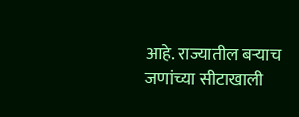आहे. राज्यातील बऱ्याच जणांच्या सीटाखाली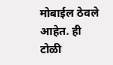मोबाईल ठेवले आहेत. ही टोळी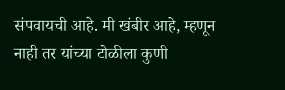संपवायची आहे. मी खंबीर आहे, म्हणून नाही तर यांच्या टोळीला कुणी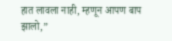हात लावला नाही, म्हणून आपण बाप झालो,”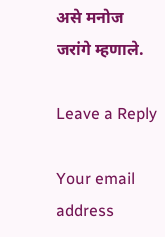असे मनोज जरांगे म्हणाले.

Leave a Reply

Your email address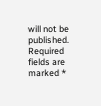will not be published. Required fields are marked *